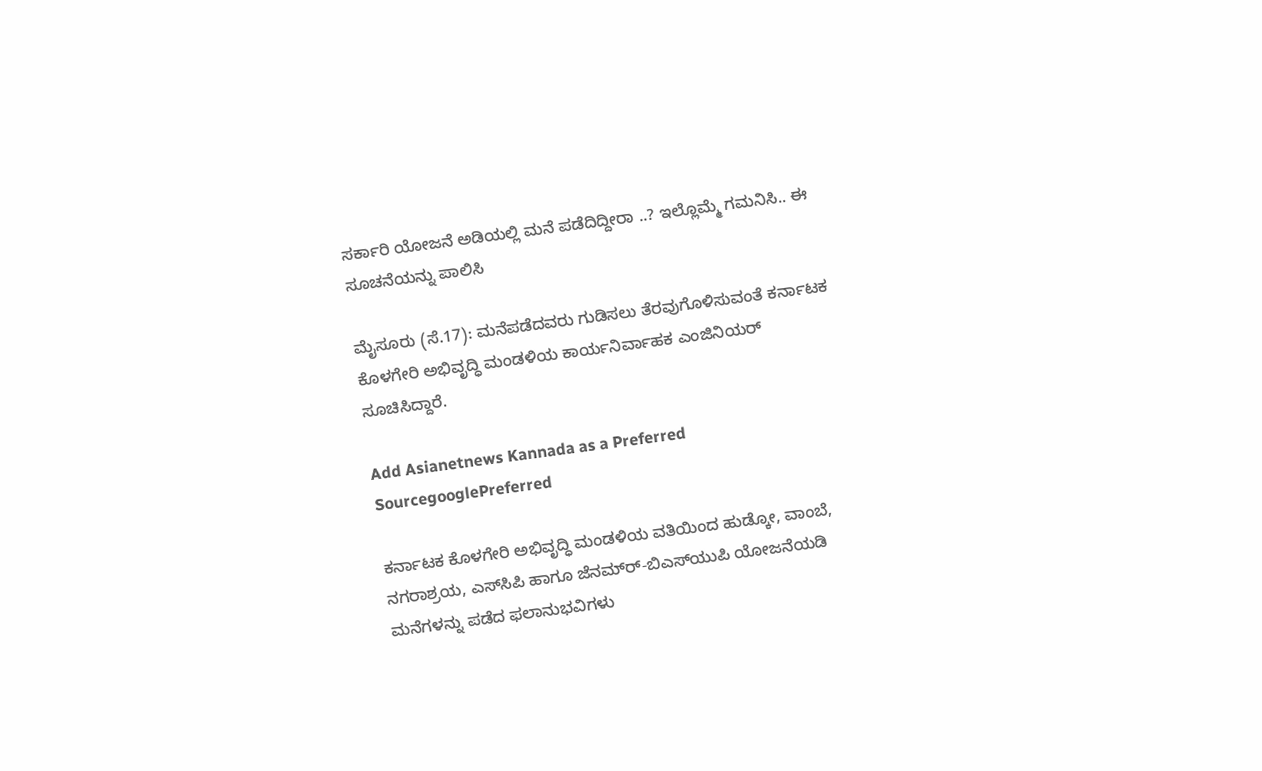ಸರ್ಕಾರಿ ಯೋಜನೆ ಅಡಿಯಲ್ಲಿ ಮನೆ ಪಡೆದಿದ್ದೀರಾ ..? ಇಲ್ಲೊಮ್ಮೆ ಗಮನಿಸಿ.. ಈ ಸೂಚನೆಯನ್ನು ಪಾಲಿಸಿ

ಮೈಸೂರು (ಸೆ.17): ಮನೆಪಡೆದವರು ಗುಡಿಸಲು ತೆರವುಗೊಳಿಸುವಂತೆ ಕರ್ನಾಟಕ ಕೊಳಗೇರಿ ಅಭಿವೃದ್ಧಿ ಮಂಡಳಿಯ ಕಾರ್ಯನಿರ್ವಾಹಕ ಎಂಜಿನಿಯರ್‌ ಸೂಚಿಸಿದ್ದಾರೆ.

Add Asianetnews Kannada as a Preferred SourcegooglePreferred

ಕರ್ನಾಟಕ ಕೊಳಗೇರಿ ಅಭಿವೃದ್ಧಿ ಮಂಡಳಿಯ ವತಿಯಿಂದ ಹುಡ್ಕೋ, ವಾಂಬೆ, ನಗರಾಶ್ರಯ, ಎಸ್‌ಸಿಪಿ ಹಾಗೂ ಜೆನಮ್‌ರ್‍-ಬಿಎಸ್‌ಯುಪಿ ಯೋಜನೆಯಡಿ ಮನೆಗಳನ್ನು ಪಡೆದ ಫಲಾನುಭವಿಗಳು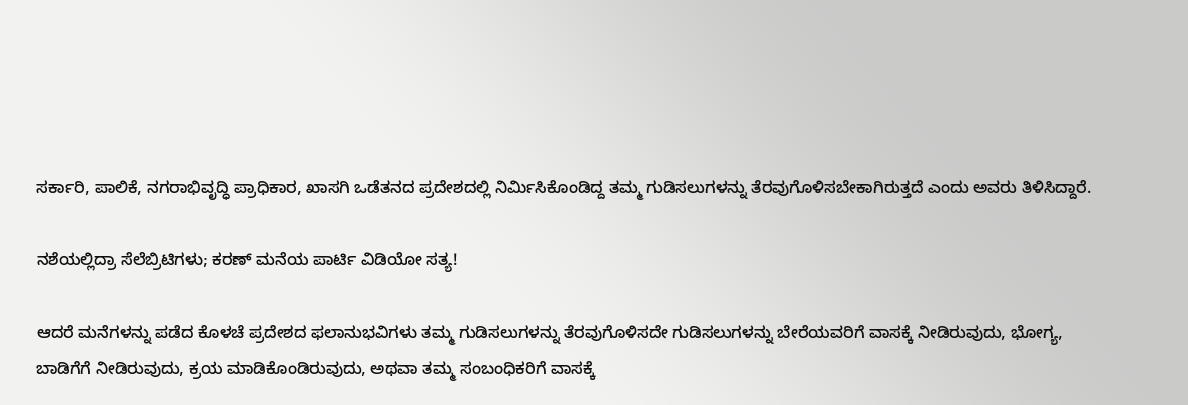ಸರ್ಕಾರಿ, ಪಾಲಿಕೆ, ನಗರಾಭಿವೃದ್ಧಿ ಪ್ರಾಧಿಕಾರ, ಖಾಸಗಿ ಒಡೆತನದ ಪ್ರದೇಶದಲ್ಲಿ ನಿರ್ಮಿಸಿಕೊಂಡಿದ್ದ ತಮ್ಮ ಗುಡಿಸಲುಗಳನ್ನು ತೆರವುಗೊಳಿಸಬೇಕಾಗಿರುತ್ತದೆ ಎಂದು ಅವರು ತಿಳಿಸಿದ್ದಾರೆ.

ನಶೆಯಲ್ಲಿದ್ರಾ ಸೆಲೆಬ್ರಿಟಿಗಳು; ಕರಣ್ ಮನೆಯ ಪಾರ್ಟಿ ವಿಡಿಯೋ ಸತ್ಯ!

ಆದರೆ ಮನೆಗಳನ್ನು ಪಡೆದ ಕೊಳಚೆ ಪ್ರದೇಶದ ಫಲಾನುಭವಿಗಳು ತಮ್ಮ ಗುಡಿಸಲುಗಳನ್ನು ತೆರವುಗೊಳಿಸದೇ ಗುಡಿಸಲುಗಳನ್ನು ಬೇರೆಯವರಿಗೆ ವಾಸಕ್ಕೆ ನೀಡಿರುವುದು, ಭೋಗ್ಯ, ಬಾಡಿಗೆಗೆ ನೀಡಿರುವುದು, ಕ್ರಯ ಮಾಡಿಕೊಂಡಿರುವುದು, ಅಥವಾ ತಮ್ಮ ಸಂಬಂಧಿಕರಿಗೆ ವಾಸಕ್ಕೆ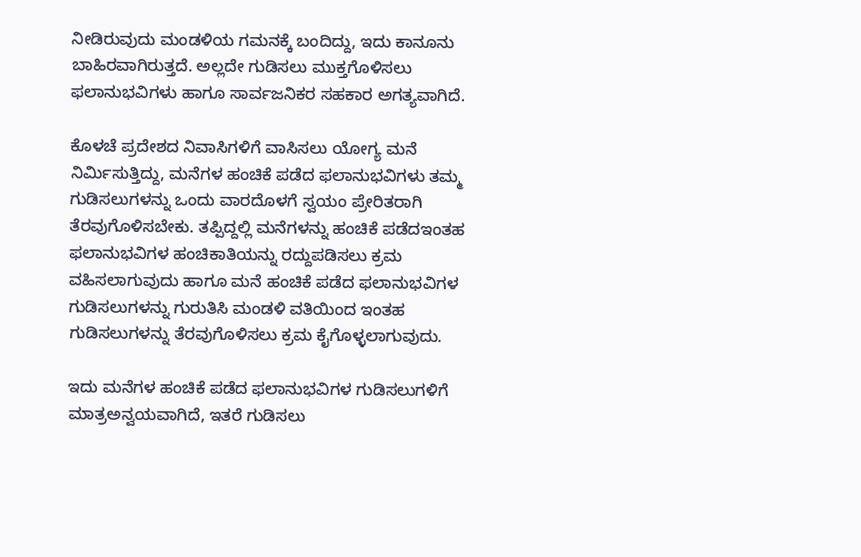ನೀಡಿರುವುದು ಮಂಡಳಿಯ ಗಮನಕ್ಕೆ ಬಂದಿದ್ದು, ಇದು ಕಾನೂನು ಬಾಹಿರವಾಗಿರುತ್ತದೆ. ಅಲ್ಲದೇ ಗುಡಿಸಲು ಮುಕ್ತಗೊಳಿಸಲು ಫಲಾನುಭವಿಗಳು ಹಾಗೂ ಸಾರ್ವಜನಿಕರ ಸಹಕಾರ ಅಗತ್ಯವಾಗಿದೆ.

ಕೊಳಚೆ ಪ್ರದೇಶದ ನಿವಾಸಿಗಳಿಗೆ ವಾಸಿಸಲು ಯೋಗ್ಯ ಮನೆ ನಿರ್ಮಿಸುತ್ತಿದ್ದು, ಮನೆಗಳ ಹಂಚಿಕೆ ಪಡೆದ ಫಲಾನುಭವಿಗಳು ತಮ್ಮ ಗುಡಿಸಲುಗಳನ್ನು ಒಂದು ವಾರದೊಳಗೆ ಸ್ವಯಂ ಪ್ರೇರಿತರಾಗಿ ತೆರವುಗೊಳಿಸಬೇಕು. ತಪ್ಪಿದ್ದಲ್ಲಿ ಮನೆಗಳನ್ನು ಹಂಚಿಕೆ ಪಡೆದಇಂತಹ ಫಲಾನುಭವಿಗಳ ಹಂಚಿಕಾತಿಯನ್ನು ರದ್ದುಪಡಿಸಲು ಕ್ರಮ ವಹಿಸಲಾಗುವುದು ಹಾಗೂ ಮನೆ ಹಂಚಿಕೆ ಪಡೆದ ಫಲಾನುಭವಿಗಳ ಗುಡಿಸಲುಗಳನ್ನು ಗುರುತಿಸಿ ಮಂಡಳಿ ವತಿಯಿಂದ ಇಂತಹ ಗುಡಿಸಲುಗಳನ್ನು ತೆರವುಗೊಳಿಸಲು ಕ್ರಮ ಕೈಗೊಳ್ಳಲಾಗುವುದು.

ಇದು ಮನೆಗಳ ಹಂಚಿಕೆ ಪಡೆದ ಫಲಾನುಭವಿಗಳ ಗುಡಿಸಲುಗಳಿಗೆ ಮಾತ್ರಅನ್ವಯವಾಗಿದೆ, ಇತರೆ ಗುಡಿಸಲು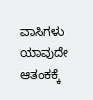ವಾಸಿಗಳು ಯಾವುದೇ ಆತಂಕಕ್ಕೆ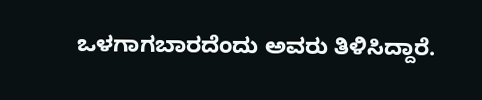ಒಳಗಾಗಬಾರದೆಂದು ಅವರು ತಿಳಿಸಿದ್ದಾರೆ.